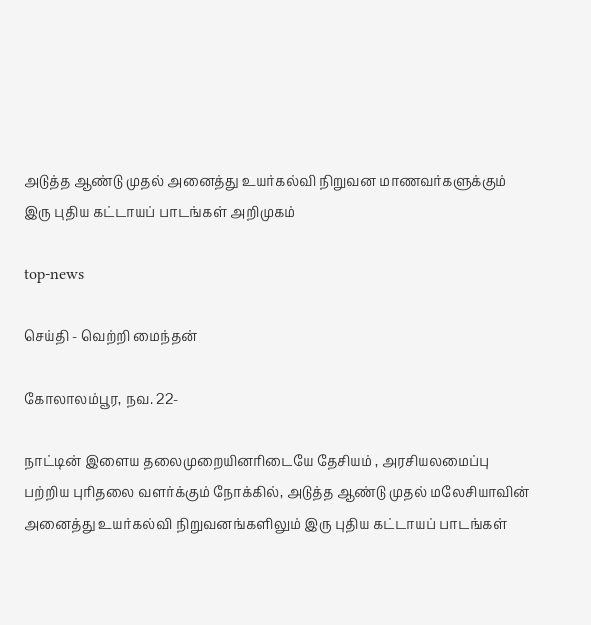அடுத்த ஆண்டு முதல் அனைத்து உயர்கல்வி நிறுவன மாணவர்களுக்கும் இரு புதிய கட்டாயப் பாடங்கள் அறிமுகம்

top-news

செய்தி - வெற்றி மைந்தன்

கோலாலம்பூர, நவ. 22-

நாட்டின் இளைய தலைமுறையினரிடையே தேசியம் , அரசியலமைப்பு பற்றிய புரிதலை வளர்க்கும் நோக்கில், அடுத்த ஆண்டு முதல் மலேசியாவின் அனைத்து உயர்கல்வி நிறுவனங்களிலும் இரு புதிய கட்டாயப் பாடங்கள்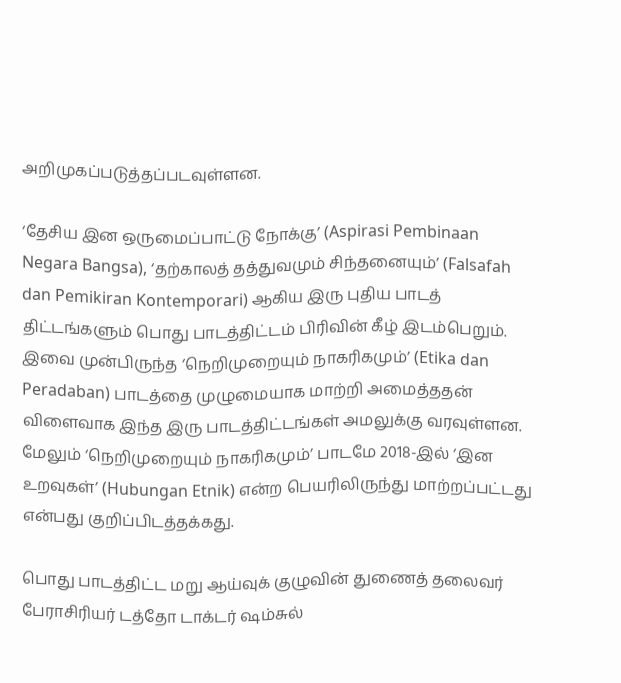அறிமுகப்படுத்தப்படவுள்ளன.

‘தேசிய இன ஒருமைப்பாட்டு நோக்கு’ (Aspirasi Pembinaan Negara Bangsa), ‘தற்காலத் தத்துவமும் சிந்தனையும்’ (Falsafah dan Pemikiran Kontemporari) ஆகிய இரு புதிய பாடத் திட்டங்களும் பொது பாடத்திட்டம் பிரிவின் கீழ் இடம்பெறும். இவை முன்பிருந்த ‘நெறிமுறையும் நாகரிகமும்’ (Etika dan Peradaban) பாடத்தை முழுமையாக மாற்றி அமைத்ததன் விளைவாக இந்த இரு பாடத்திட்டங்கள் அமலுக்கு வரவுள்ளன. மேலும் ‘நெறிமுறையும் நாகரிகமும்’ பாடமே 2018-இல் ‘இன உறவுகள்’ (Hubungan Etnik) என்ற பெயரிலிருந்து மாற்றப்பட்டது என்பது குறிப்பிடத்தக்கது.

பொது பாடத்திட்ட மறு ஆய்வுக் குழுவின் துணைத் தலைவர் பேராசிரியர் டத்தோ டாக்டர் ஷம்சுல்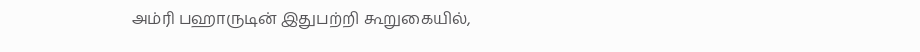அம்ரி பஹாருடின் இதுபற்றி கூறுகையில்,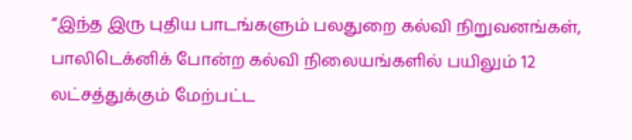“இந்த இரு புதிய பாடங்களும் பலதுறை கல்வி நிறுவனங்கள், பாலிடெக்னிக் போன்ற கல்வி நிலையங்களில் பயிலும் 12 லட்சத்துக்கும் மேற்பட்ட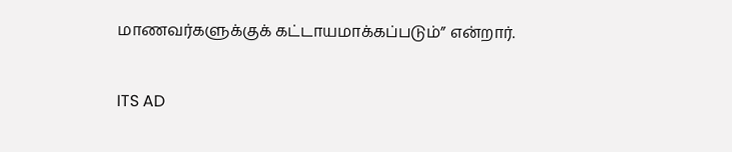மாணவர்களுக்குக் கட்டாயமாக்கப்படும்” என்றார்.


ITS AD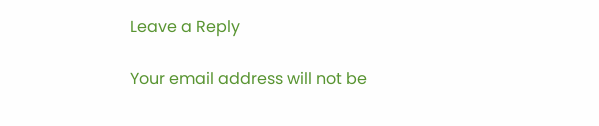Leave a Reply

Your email address will not be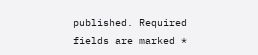published. Required fields are marked *